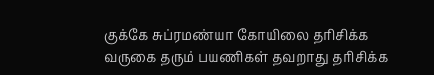குக்கே சுப்ரமண்யா கோயிலை தரிசிக்க வருகை தரும் பயணிகள் தவறாது தரிசிக்க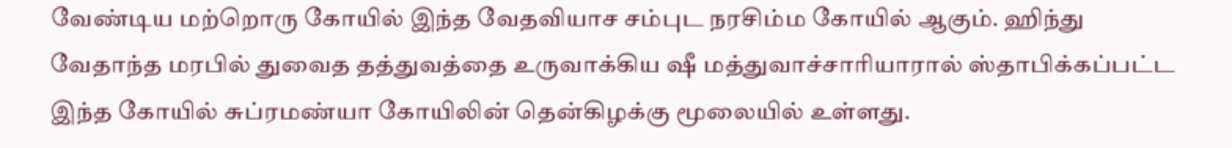வேண்டிய மற்றொரு கோயில் இந்த வேதவியாச சம்புட நரசிம்ம கோயில் ஆகும். ஹிந்து வேதாந்த மரபில் துவைத தத்துவத்தை உருவாக்கிய ஷீ மத்துவாச்சாரியாரால் ஸ்தாபிக்கப்பட்ட இந்த கோயில் சுப்ரமண்யா கோயிலின் தென்கிழக்கு மூலையில் உள்ளது.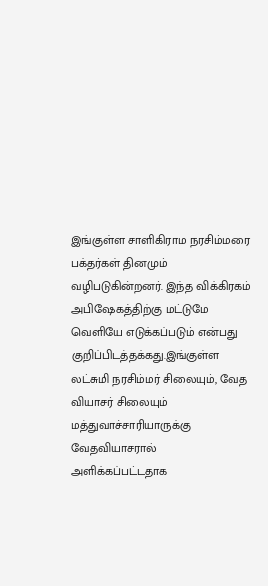இங்குள்ள சாளிகிராம நரசிம்மரை பக்தர்கள் தினமும் வழிபடுகின்றனர். இந்த விக்கிரகம் அபிஷேகத்திற்கு மட்டுமே வெளியே எடுக்கப்படும் என்பது குறிப்பிடத்தக்கது.இங்குள்ள லட்சுமி நரசிம்மர் சிலையும், வேத வியாசர் சிலையும் மத்துவாச்சாரியாருக்கு வேதவியாசரால் அளிக்கப்பட்டதாக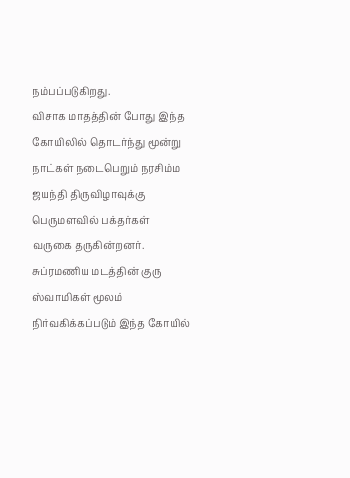நம்பப்படுகிறது.
விசாக மாதத்தின் போது இந்த கோயிலில் தொடர்ந்து மூன்று நாட்கள் நடைபெறும் நரசிம்ம ஜயந்தி திருவிழாவுக்கு பெருமளவில் பக்தர்கள் வருகை தருகின்றனர். சுப்ரமணிய மடத்தின் குரு ஸ்வாமிகள் மூலம் நிர்வகிக்கப்படும் இந்த கோயில்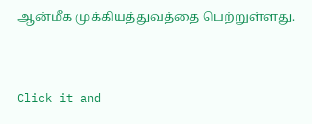ஆன்மீக முக்கியத்துவத்தை பெற்றுள்ளது.



Click it and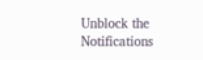Unblock the Notifications